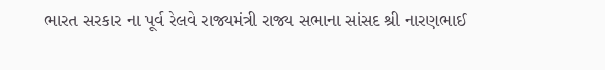ભારત સરકાર ના પૂર્વ રેલવે રાજ્યમંત્રી રાજ્ય સભાના સાંસદ શ્રી નારણભાઈ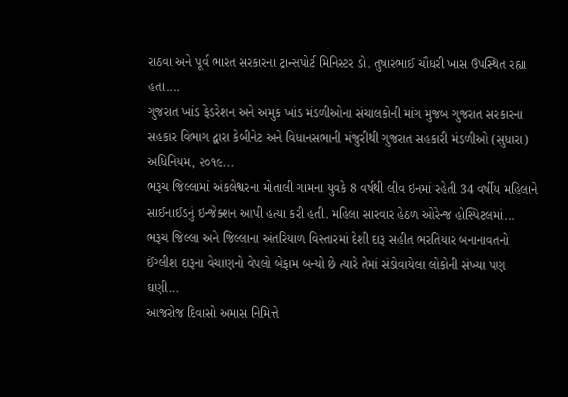રાઠવા અને પૂર્વ ભારત સરકારના ટ્રાન્સપોર્ટ મિનિસ્ટર ડો. તુષારભાઈ ચૌધરી ખાસ ઉપસ્થિત રહ્યા હતા....
ગુજરાત ખાંડ ફેડરેશન અને અમુક ખાંડ મંડળીઓના સંચાલકોની માંગ મુજબ ગુજરાત સરકારના સહકાર વિભાગ દ્વારા કેબીનેટ અને વિધાનસભાની મંજુરીથી ગુજરાત સહકારી મંડળીઓ (સુધારા) અધિનિયમ, ૨૦૧૯...
ભરૂચ જિલ્લામાં અંકલેશ્વરના મોતાલી ગામના યુવકે 8 વર્ષથી લીવ ઇનમાં રહેતી 34 વર્ષીય મહિલાને સાઈનાઈડનું ઇન્જેક્શન આપી હત્યા કરી હતી. મહિલા સારવાર હેઠળ ઓરેન્જ હોસ્પિટલમાં...
ભરૂચ જિલ્લા અને જિલ્લાના અંતરિયાળ વિસ્તારમાં દેશી દારૂ સહીત ભરતિયાર બનાનાવતનો ઈંગ્લીશ દારૂના વેચાણનો વેપલો બેફામ બન્યો છે ત્યારે તેમાં સંડોવાયેલા લોકોની સંખ્યા પણ ઘણી...
આજરોજ દિવાસો અમાસ નિમિત્તે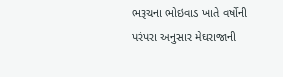ભરૂચના ભોઇવાડ ખાતે વર્ષોની પરંપરા અનુસાર મેઘરાજાની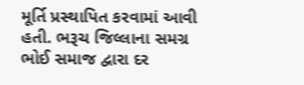મૂર્તિ પ્રસ્થાપિત કરવામાં આવી હતી. ભરૂચ જિલ્લાના સમગ્ર ભોઈ સમાજ દ્વારા દર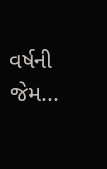વર્ષની જેમ...